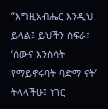“እግዚአብሔር እንዲህ ይላል፤ ይህችን ስፍራ፣ ‘ሰውና እንስሳት የማይኖሩባት ባድማ ናት’ ትላላችሁ፤ ነገር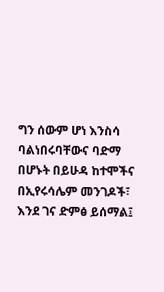ግን ሰውም ሆነ እንስሳ ባልነበሩባቸውና ባድማ በሆኑት በይሁዳ ከተሞችና በኢየሩሳሌም መንገዶች፣ እንደ ገና ድምፅ ይሰማል፤